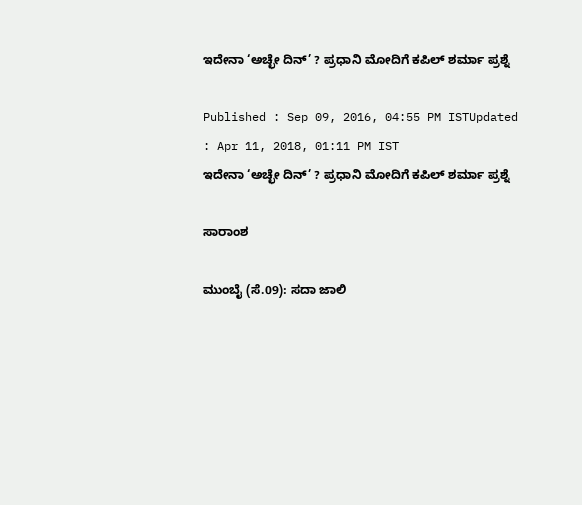ಇದೇನಾ ‘ಅಚ್ಛೇ ದಿನ್’ ? ಪ್ರಧಾನಿ ಮೋದಿಗೆ ಕಪಿಲ್ ಶರ್ಮಾ ಪ್ರಶ್ನೆ

Published : Sep 09, 2016, 04:55 PM ISTUpdated : Apr 11, 2018, 01:11 PM IST
ಇದೇನಾ ‘ಅಚ್ಛೇ ದಿನ್’ ? ಪ್ರಧಾನಿ ಮೋದಿಗೆ ಕಪಿಲ್ ಶರ್ಮಾ ಪ್ರಶ್ನೆ

ಸಾರಾಂಶ

ಮುಂಬೈ (ಸೆ.09): ಸದಾ ಜಾಲಿ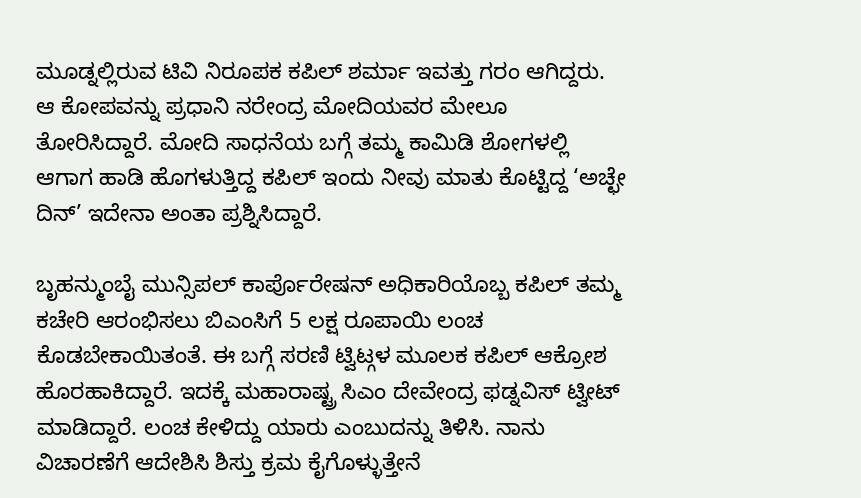ಮೂಡ್ನಲ್ಲಿರುವ ಟಿವಿ ನಿರೂಪಕ ಕಪಿಲ್ ಶರ್ಮಾ ಇವತ್ತು ಗರಂ ಆಗಿದ್ದರು.  ಆ ಕೋಪವನ್ನು ಪ್ರಧಾನಿ ನರೇಂದ್ರ ಮೋದಿಯವರ ಮೇಲೂ ತೋರಿಸಿದ್ದಾರೆ. ಮೋದಿ ಸಾಧನೆಯ ಬಗ್ಗೆ ತಮ್ಮ ಕಾಮಿಡಿ ಶೋಗಳಲ್ಲಿ ಆಗಾಗ ಹಾಡಿ ಹೊಗಳುತ್ತಿದ್ದ ಕಪಿಲ್ ಇಂದು ನೀವು ಮಾತು ಕೊಟ್ಟಿದ್ದ ‘ಅಚ್ಛೇ ದಿನ್’ ಇದೇನಾ ಅಂತಾ ಪ್ರಶ್ನಿಸಿದ್ದಾರೆ.

ಬೃಹನ್ಮುಂಬೈ ಮುನ್ಸಿಪಲ್ ಕಾರ್ಪೊರೇಷನ್ ಅಧಿಕಾರಿಯೊಬ್ಬ ಕಪಿಲ್ ತಮ್ಮ ಕಚೇರಿ ಆರಂಭಿಸಲು ಬಿಎಂಸಿಗೆ 5 ಲಕ್ಷ ರೂಪಾಯಿ ಲಂಚ ಕೊಡಬೇಕಾಯಿತಂತೆ. ಈ ಬಗ್ಗೆ ಸರಣಿ ಟ್ವಿಟ್ಗಳ ಮೂಲಕ ಕಪಿಲ್ ಆಕ್ರೋಶ ಹೊರಹಾಕಿದ್ದಾರೆ. ಇದಕ್ಕೆ ಮಹಾರಾಷ್ಟ್ರ ಸಿಎಂ ದೇವೇಂದ್ರ ಫಡ್ನವಿಸ್ ಟ್ವೀಟ್ ಮಾಡಿದ್ದಾರೆ. ಲಂಚ ಕೇಳಿದ್ದು ಯಾರು ಎಂಬುದನ್ನು ತಿಳಿಸಿ. ನಾನು ವಿಚಾರಣೆಗೆ ಆದೇಶಿಸಿ ಶಿಸ್ತು ಕ್ರಮ ಕೈಗೊಳ್ಳುತ್ತೇನೆ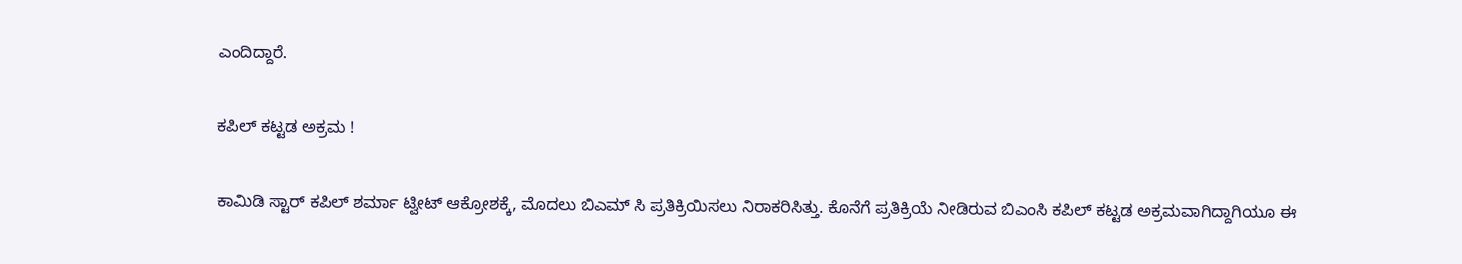ಎಂದಿದ್ದಾರೆ.

ಕಪಿಲ್ ಕಟ್ಟಡ ಅಕ್ರಮ !

ಕಾಮಿಡಿ ಸ್ಟಾರ್ ಕಪಿಲ್ ಶರ್ಮಾ ಟ್ವೀಟ್ ಆಕ್ರೋಶಕ್ಕೆ, ಮೊದಲು ಬಿಎಮ್ ಸಿ ಪ್ರತಿಕ್ರಿಯಿಸಲು ನಿರಾಕರಿಸಿತ್ತು. ಕೊನೆಗೆ ಪ್ರತಿಕ್ರಿಯೆ ನೀಡಿರುವ ಬಿಎಂಸಿ ಕಪಿಲ್ ಕಟ್ಟಡ ಅಕ್ರಮವಾಗಿದ್ದಾಗಿಯೂ ಈ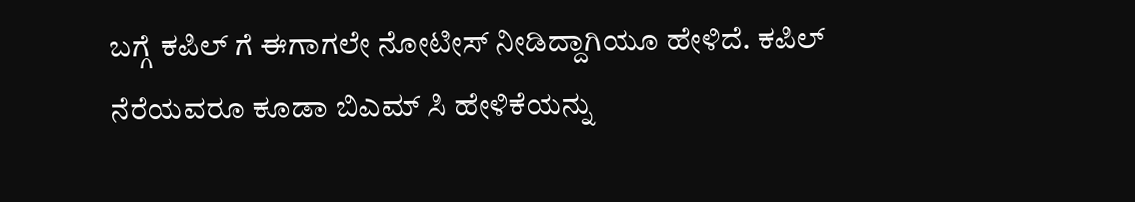ಬಗ್ಗೆ ಕಪಿಲ್ ಗೆ ಈಗಾಗಲೇ ನೋಟೀಸ್ ನೀಡಿದ್ದಾಗಿಯೂ ಹೇಳಿದೆ. ಕಪಿಲ್ ನೆರೆಯವರೂ ಕೂಡಾ ಬಿಎಮ್ ಸಿ ಹೇಳಿಕೆಯನ್ನು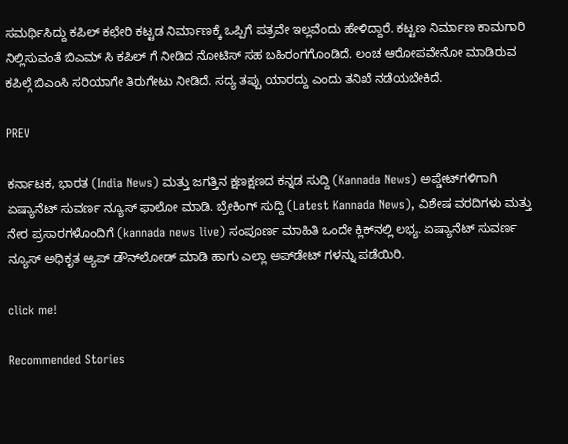ಸಮರ್ಥಿಸಿದ್ದು ಕಪಿಲ್ ಕಛೇರಿ ಕಟ್ಟಡ ನಿರ್ಮಾಣಕ್ಕೆ ಒಪ್ಪಿಗೆ ಪತ್ರವೇ ಇಲ್ಲವೆಂದು ಹೇಳಿದ್ದಾರೆ. ಕಟ್ಟಣ ನಿರ್ಮಾಣ ಕಾಮಗಾರಿ ನಿಲ್ಲಿಸುವಂತೆ ಬಿಎಮ್ ಸಿ ಕಪಿಲ್ ಗೆ ನೀಡಿದ ನೋಟಿಸ್ ಸಹ ಬಹಿರಂಗಗೊಂಡಿದೆ. ಲಂಚ ಆರೋಪವೇನೋ ಮಾಡಿರುವ ಕಪಿಲ್ಗೆ ಬಿಎಂಸಿ ಸರಿಯಾಗೇ ತಿರುಗೇಟು ನೀಡಿದೆ. ಸದ್ಯ ತಪ್ಪು ಯಾರದ್ದು ಎಂದು ತನಿಖೆ ನಡೆಯಬೇಕಿದೆ.

PREV

ಕರ್ನಾಟಕ, ಭಾರತ (India News) ಮತ್ತು ಜಗತ್ತಿನ ಕ್ಷಣಕ್ಷಣದ ಕನ್ನಡ ಸುದ್ದಿ (Kannada News) ಅಪ್ಡೇಟ್‌ಗಳಿಗಾಗಿ ಏಷ್ಯಾನೆಟ್ ಸುವರ್ಣ ನ್ಯೂಸ್‌ ಫಾಲೋ ಮಾಡಿ. ಬ್ರೇಕಿಂಗ್ ಸುದ್ದಿ (Latest Kannada News), ವಿಶೇಷ ವರದಿಗಳು ಮತ್ತು ನೇರ ಪ್ರಸಾರಗಳೊಂದಿಗೆ (kannada news live) ಸಂಪೂರ್ಣ ಮಾಹಿತಿ ಒಂದೇ ಕ್ಲಿಕ್‌ನಲ್ಲಿ ಲಭ್ಯ. ಏಷ್ಯಾನೆಟ್ ಸುವರ್ಣ ನ್ಯೂಸ್ ಅಧಿಕೃತ ಆ್ಯಪ್ ಡೌನ್‌ಲೋಡ್ ಮಾಡಿ ಹಾಗು ಎಲ್ಲಾ ಅಪ್‌ಡೇಟ್ ಗಳನ್ನು ಪಡೆಯಿರಿ.

click me!

Recommended Stories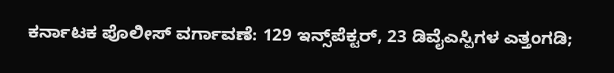ಕರ್ನಾಟಕ ಪೊಲೀಸ್ ವರ್ಗಾವಣೆ: 129 ಇನ್ಸ್‌ಪೆಕ್ಟರ್, 23 ಡಿವೈಎಸ್ಪಿಗಳ ಎತ್ತಂಗಡಿ;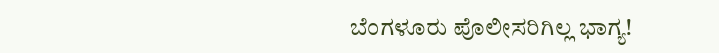ಬೆಂಗಳೂರು ಪೊಲೀಸರಿಗಿಲ್ಲ ಭಾಗ್ಯ!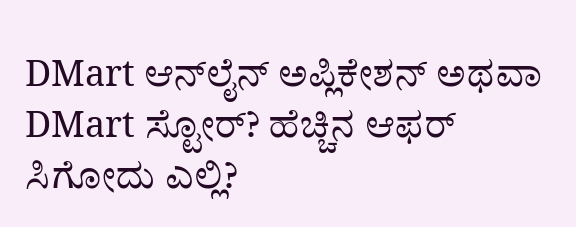DMart ಆನ್‌ಲೈನ್‌ ಅಪ್ಲಿಕೇಶನ್‌ ಅಥವಾ DMart ಸ್ಟೋರ್‌? ಹೆಚ್ಚಿನ ಆಫರ್‌ ಸಿಗೋದು ಎಲ್ಲಿ?